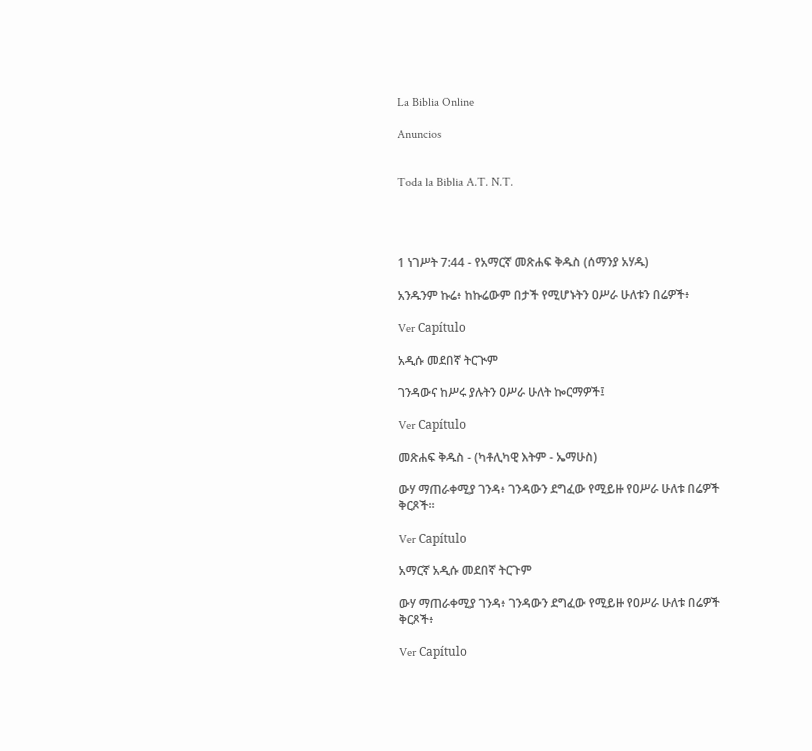La Biblia Online

Anuncios


Toda la Biblia A.T. N.T.




1 ነገሥት 7:44 - የአማርኛ መጽሐፍ ቅዱስ (ሰማንያ አሃዱ)

አንዱንም ኩሬ፥ ከኩሬውም በታች የሚሆኑትን ዐሥራ ሁለቱን በሬዎች፥

Ver Capítulo

አዲሱ መደበኛ ትርጒም

ገንዳውና ከሥሩ ያሉትን ዐሥራ ሁለት ኰርማዎች፤

Ver Capítulo

መጽሐፍ ቅዱስ - (ካቶሊካዊ እትም - ኤማሁስ)

ውሃ ማጠራቀሚያ ገንዳ፥ ገንዳውን ደግፈው የሚይዙ የዐሥራ ሁለቱ በሬዎች ቅርጾች።

Ver Capítulo

አማርኛ አዲሱ መደበኛ ትርጉም

ውሃ ማጠራቀሚያ ገንዳ፥ ገንዳውን ደግፈው የሚይዙ የዐሥራ ሁለቱ በሬዎች ቅርጾች፥

Ver Capítulo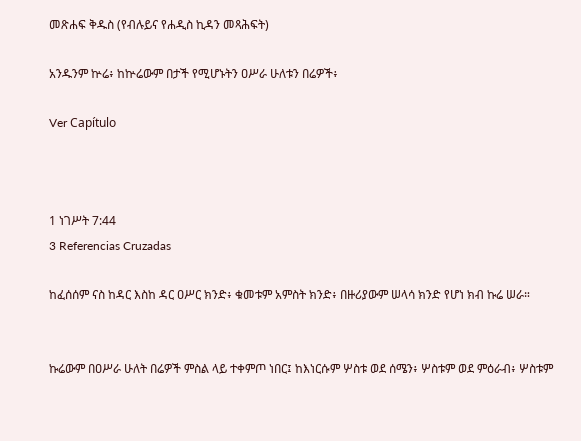መጽሐፍ ቅዱስ (የብሉይና የሐዲስ ኪዳን መጻሕፍት)

አንዱንም ኵሬ፥ ከኵሬውም በታች የሚሆኑትን ዐሥራ ሁለቱን በሬዎች፥

Ver Capítulo



1 ነገሥት 7:44
3 Referencias Cruzadas

ከፈሰሰም ናስ ከዳር እስከ ዳር ዐሥር ክንድ፥ ቁመቱም አምስት ክንድ፥ በዙሪያውም ሠላሳ ክንድ የሆነ ክብ ኩሬ ሠራ።


ኩሬውም በዐሥራ ሁለት በሬዎች ምስል ላይ ተቀምጦ ነበር፤ ከእነርሱም ሦስቱ ወደ ሰሜን፥ ሦስቱም ወደ ምዕራብ፥ ሦስቱም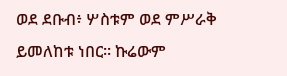ወደ ደቡብ፥ ሦስቱም ወደ ምሥራቅ ይመለከቱ ነበር። ኩሬውም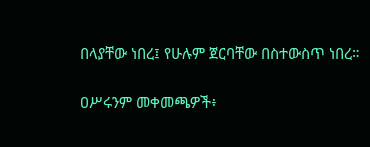በላያቸው ነበረ፤ የሁሉም ጀርባቸው በስተውስጥ ነበረ።


ዐሥሩንም መቀመጫዎች፥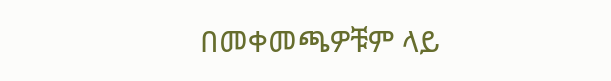በመቀመጫዎቹም ላይ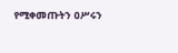የሚቀመጡትን ዐሥሩን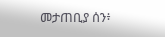መታጠቢያ ሰን፥